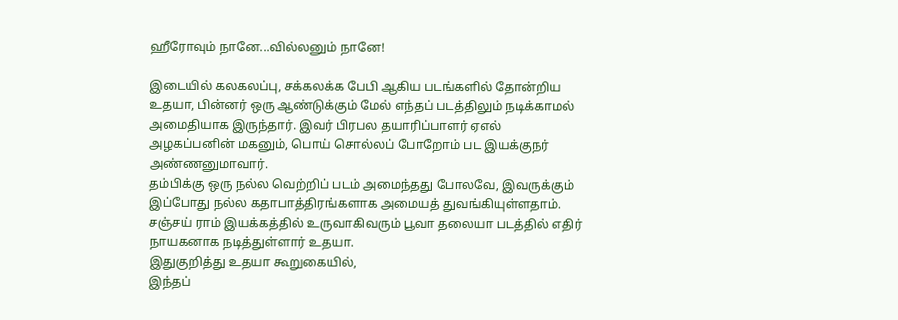ஹீரோவும் நானே...வில்லனும் நானே!

இடையில் கலகலப்பு, சக்கலக்க பேபி ஆகிய படங்களில் தோன்றிய உதயா, பின்னர் ஒரு ஆண்டுக்கும் மேல் எந்தப் படத்திலும் நடிக்காமல் அமைதியாக இருந்தார். இவர் பிரபல தயாரிப்பாளர் ஏஎல் அழகப்பனின் மகனும், பொய் சொல்லப் போறோம் பட இயக்குநர் அண்ணனுமாவார்.
தம்பிக்கு ஒரு நல்ல வெற்றிப் படம் அமைந்தது போலவே, இவருக்கும் இப்போது நல்ல கதாபாத்திரங்களாக அமையத் துவங்கியுள்ளதாம்.
சஞ்சய் ராம் இயக்கத்தில் உருவாகிவரும் பூவா தலையா படத்தில் எதிர் நாயகனாக நடித்துள்ளார் உதயா.
இதுகுறித்து உதயா கூறுகையில்,
இந்தப்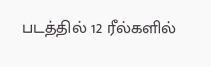படத்தில் 12 ரீல்களில்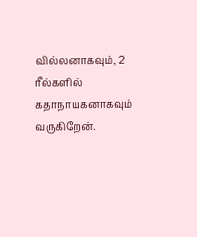வில்லனாகவும், 2 ரீல்களில் கதாநாயகனாகவும் வருகிறேன்.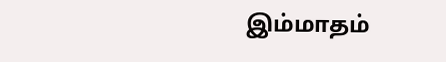இம்மாதம்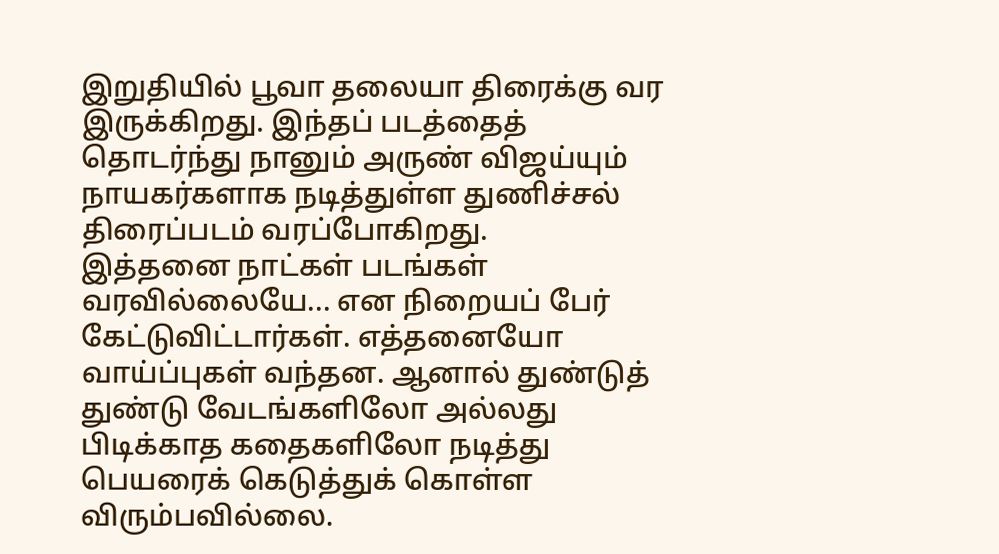இறுதியில் பூவா தலையா திரைக்கு வர இருக்கிறது. இந்தப் படத்தைத் தொடர்ந்து நானும் அருண் விஜய்யும் நாயகர்களாக நடித்துள்ள துணிச்சல் திரைப்படம் வரப்போகிறது.
இத்தனை நாட்கள் படங்கள் வரவில்லையே... என நிறையப் பேர் கேட்டுவிட்டார்கள். எத்தனையோ வாய்ப்புகள் வந்தன. ஆனால் துண்டுத் துண்டு வேடங்களிலோ அல்லது பிடிக்காத கதைகளிலோ நடித்து பெயரைக் கெடுத்துக் கொள்ள விரும்பவில்லை.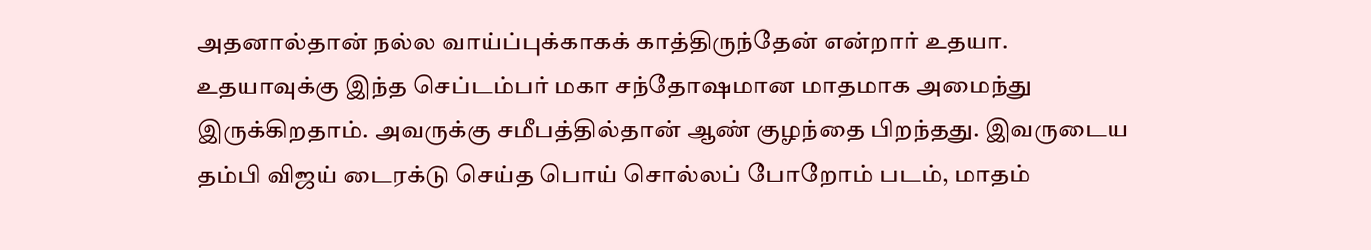அதனால்தான் நல்ல வாய்ப்புக்காகக் காத்திருந்தேன் என்றார் உதயா.
உதயாவுக்கு இந்த செப்டம்பர் மகா சந்தோஷமான மாதமாக அமைந்து இருக்கிறதாம். அவருக்கு சமீபத்தில்தான் ஆண் குழந்தை பிறந்தது. இவருடைய தம்பி விஜய் டைரக்டு செய்த பொய் சொல்லப் போறோம் படம், மாதம்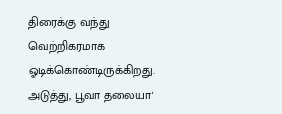திரைக்கு வந்து வெற்றிகரமாக ஓடிக்கொண்டிருக்கிறது.
அடுத்து, பூவா தலையா'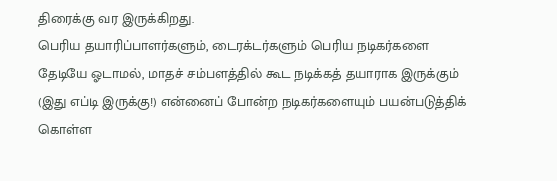திரைக்கு வர இருக்கிறது.
பெரிய தயாரிப்பாளர்களும், டைரக்டர்களும் பெரிய நடிகர்களை தேடியே ஓடாமல், மாதச் சம்பளத்தில் கூட நடிக்கத் தயாராக இருக்கும் (இது எப்டி இருக்கு!) என்னைப் போன்ற நடிகர்களையும் பயன்படுத்திக் கொள்ள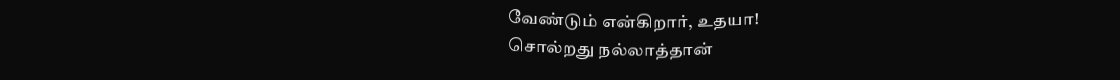வேண்டும் என்கிறார், உதயா!
சொல்றது நல்லாத்தான்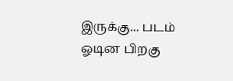இருக்கு... படம் ஓடின பிறகு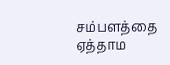சம்பளத்தை ஏத்தாம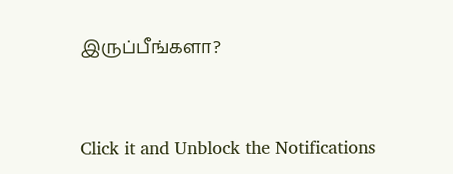இருப்பீங்களா?


Click it and Unblock the Notifications